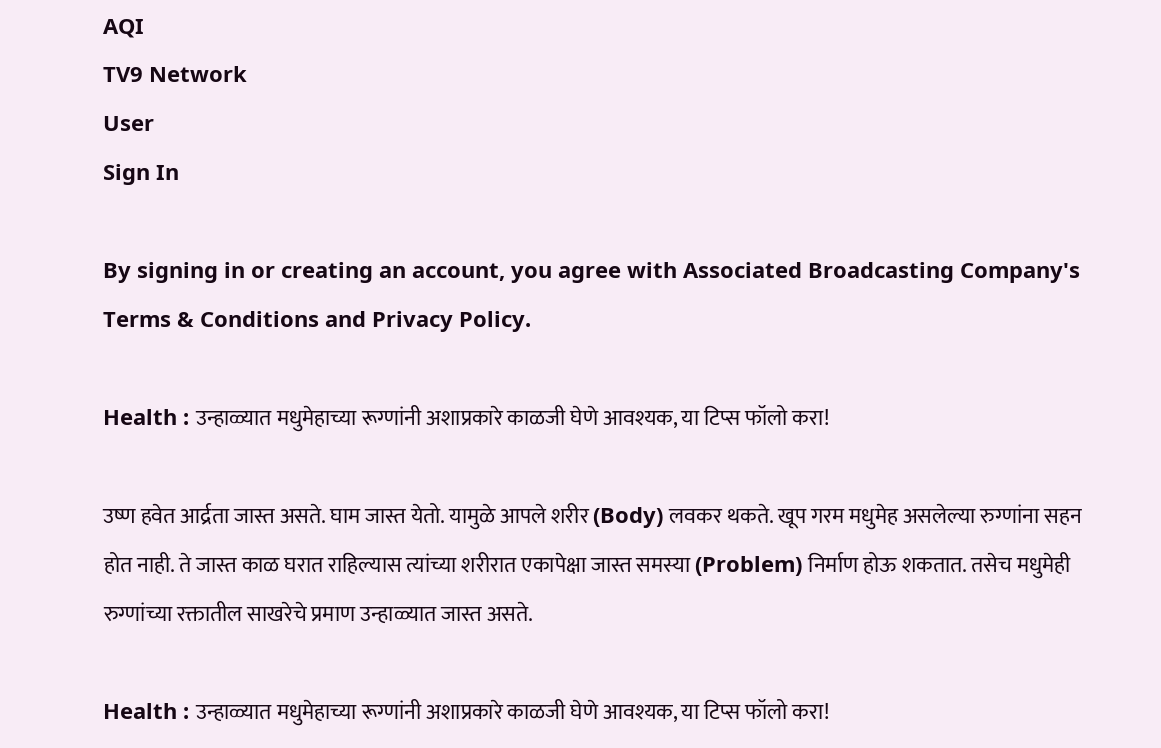AQI
TV9 Network
User
Sign In

By signing in or creating an account, you agree with Associated Broadcasting Company's Terms & Conditions and Privacy Policy.

Health : उन्हाळ्यात मधुमेहाच्या रूग्णांनी अशाप्रकारे काळजी घेणे आवश्यक, या टिप्स फॉलो करा!

उष्ण हवेत आर्द्रता जास्त असते. घाम जास्त येतो. यामुळे आपले शरीर (Body) लवकर थकते. खूप गरम मधुमेह असलेल्या रुग्णांना सहन होत नाही. ते जास्त काळ घरात राहिल्यास त्यांच्या शरीरात एकापेक्षा जास्त समस्या (Problem) निर्माण होऊ शकतात. तसेच मधुमेही रुग्णांच्या रक्तातील साखरेचे प्रमाण उन्हाळ्यात जास्त असते.

Health : उन्हाळ्यात मधुमेहाच्या रूग्णांनी अशाप्रकारे काळजी घेणे आवश्यक, या टिप्स फॉलो करा!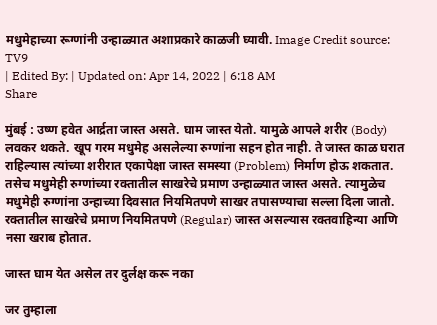मधुमेहाच्या रूग्णांनी उन्हाळ्यात अशाप्रकारे काळजी घ्यावी. Image Credit source: TV9
| Edited By: | Updated on: Apr 14, 2022 | 6:18 AM
Share

मुंबई : उष्ण हवेत आर्द्रता जास्त असते. घाम जास्त येतो. यामुळे आपले शरीर (Body) लवकर थकते. खूप गरम मधुमेह असलेल्या रुग्णांना सहन होत नाही. ते जास्त काळ घरात राहिल्यास त्यांच्या शरीरात एकापेक्षा जास्त समस्या (Problem) निर्माण होऊ शकतात. तसेच मधुमेही रुग्णांच्या रक्तातील साखरेचे प्रमाण उन्हाळ्यात जास्त असते. त्यामुळेच मधुमेही रुग्णांना उन्हाच्या दिवसात नियमितपणे साखर तपासण्याचा सल्ला दिला जातो. रक्तातील साखरेचे प्रमाण नियमितपणे (Regular) जास्त असल्यास रक्तवाहिन्या आणि नसा खराब होतात.

जास्त घाम येत असेल तर दुर्लक्ष करू नका

जर तुम्हाला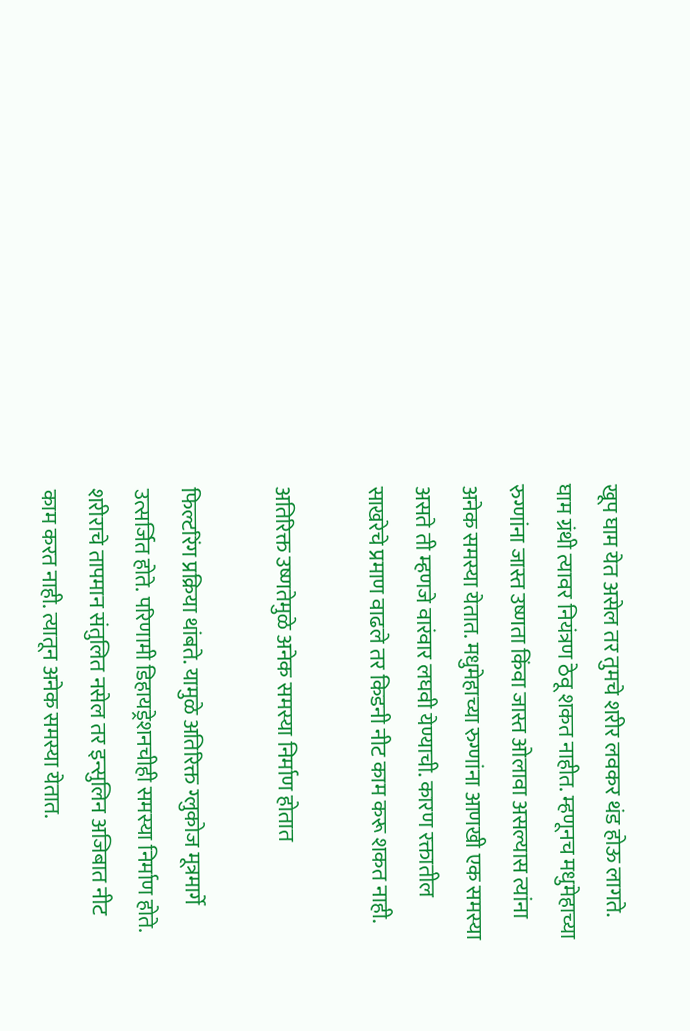खूप घाम येत असेल तर तुमचे शरीर लवकर थंड होऊ लागते. घाम ग्रंथी त्यावर नियंत्रण ठेवू शकत नाहीत. म्हणूनच मधुमेहाच्या रुग्णांना जास्त उष्णता किंवा जास्त ओलावा असल्यास त्यांना अनेक समस्या येतात. मधुमेहाच्या रुग्णांना आणखी एक समस्या असते ती म्हणजे वारंवार लघवी येण्याची. कारण रक्तातील साखरेचे प्रमाण वाढले तर किडनी नीट काम करू शकत नाही.

अतिरिक्त उष्णतेमुळे अनेक समस्या निर्माण होतात

फिल्टरिंग प्रक्रिया थांबते. यामुळे अतिरिक्त ग्लुकोज मूत्रमार्गे उत्सर्जित होते. परिणामी डिहायड्रेशनचीही समस्या निर्माण होते. शरीराचे तापमान संतुलित नसेल तर इन्सुलिन अजिबात नीट काम करत नाही. त्यातून अनेक समस्या येतात.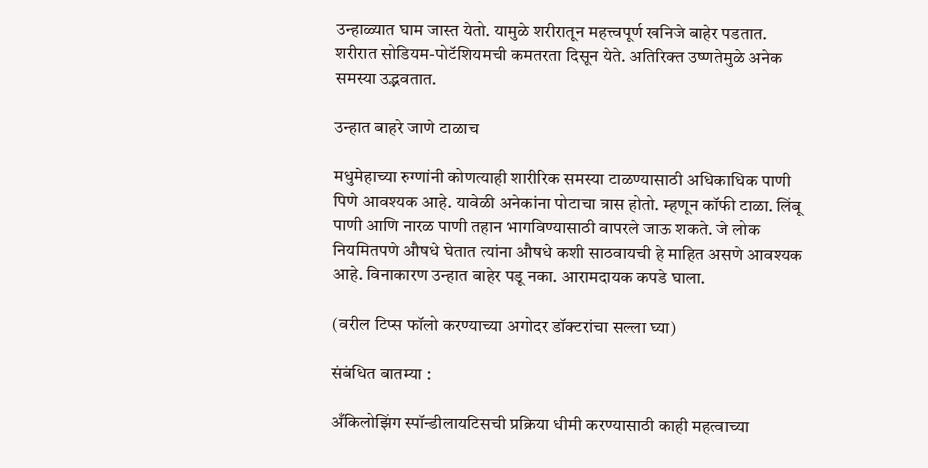उन्हाळ्यात घाम जास्त येतो. यामुळे शरीरातून महत्त्वपूर्ण खनिजे बाहेर पडतात. शरीरात सोडियम-पोटॅशियमची कमतरता दिसून येते. अतिरिक्त उष्णतेमुळे अनेक समस्या उद्भवतात.

उन्हात बाहरे जाणे टाळाच

मधुमेहाच्या रुग्णांनी कोणत्याही शारीरिक समस्या टाळण्यासाठी अधिकाधिक पाणी पिणे आवश्यक आहे. यावेळी अनेकांना पोटाचा त्रास होतो. म्हणून कॉफी टाळा. लिंबू पाणी आणि नारळ पाणी तहान भागविण्यासाठी वापरले जाऊ शकते. जे लोक नियमितपणे औषधे घेतात त्यांना औषधे कशी साठवायची हे माहित असणे आवश्यक आहे. विनाकारण उन्हात बाहेर पडू नका. आरामदायक कपडे घाला.

(वरील टिप्स फॉलो करण्याच्या अगोदर डॉक्टरांचा सल्ला घ्या)

संबंधित बातम्या :

अँकिलोझिंग स्पॉन्डीलायटिसची प्रक्रिया धीमी करण्यासाठी काही महत्वाच्या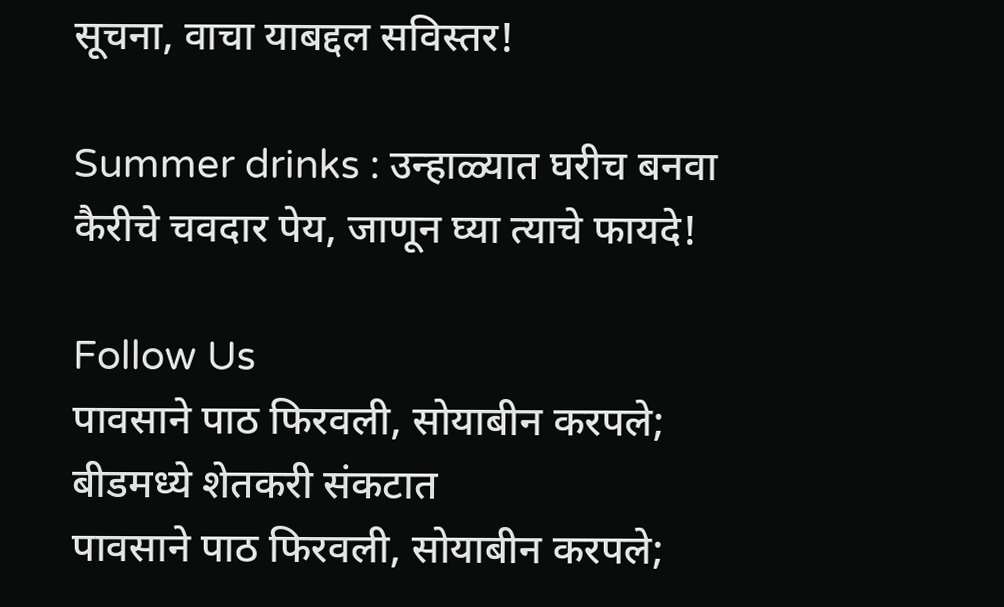सूचना, वाचा याबद्दल सविस्तर!

Summer drinks : उन्हाळ्यात घरीच बनवा कैरीचे चवदार पेय, जाणून घ्या त्याचे फायदे!

Follow Us
पावसाने पाठ फिरवली, सोयाबीन करपले; बीडमध्ये शेतकरी संकटात
पावसाने पाठ फिरवली, सोयाबीन करपले;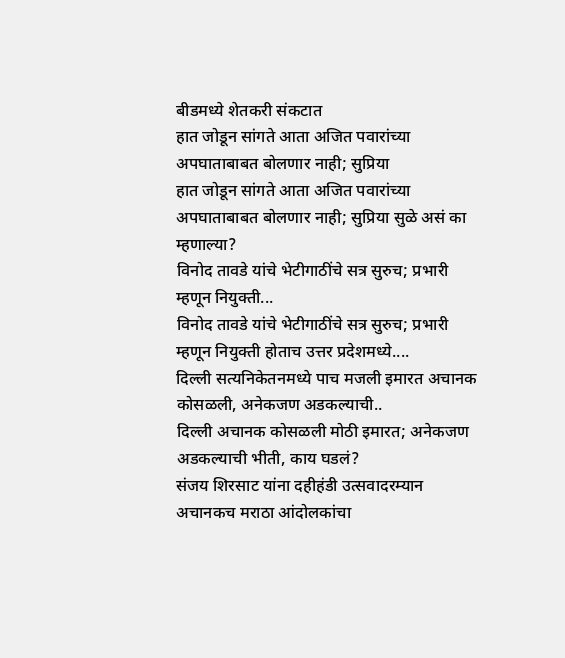बीडमध्ये शेतकरी संकटात
हात जोडून सांगते आता अजित पवारांच्या अपघाताबाबत बोलणार नाही; सुप्रिया
हात जोडून सांगते आता अजित पवारांच्या अपघाताबाबत बोलणार नाही; सुप्रिया सुळे असं का म्हणाल्या?
विनोद तावडे यांचे भेटीगाठींचे सत्र सुरुच; प्रभारी म्हणून नियुक्ती...
विनोद तावडे यांचे भेटीगाठींचे सत्र सुरुच; प्रभारी म्हणून नियुक्ती होताच उत्तर प्रदेशमध्ये....
दिल्ली सत्यनिकेतनमध्ये पाच मजली इमारत अचानक कोसळली, अनेकजण अडकल्याची..
दिल्ली अचानक कोसळली मोठी इमारत; अनेकजण अडकल्याची भीती, काय घडलं?
संजय शिरसाट यांना दहीहंडी उत्सवादरम्यान अचानकच मराठा आंदोलकांचा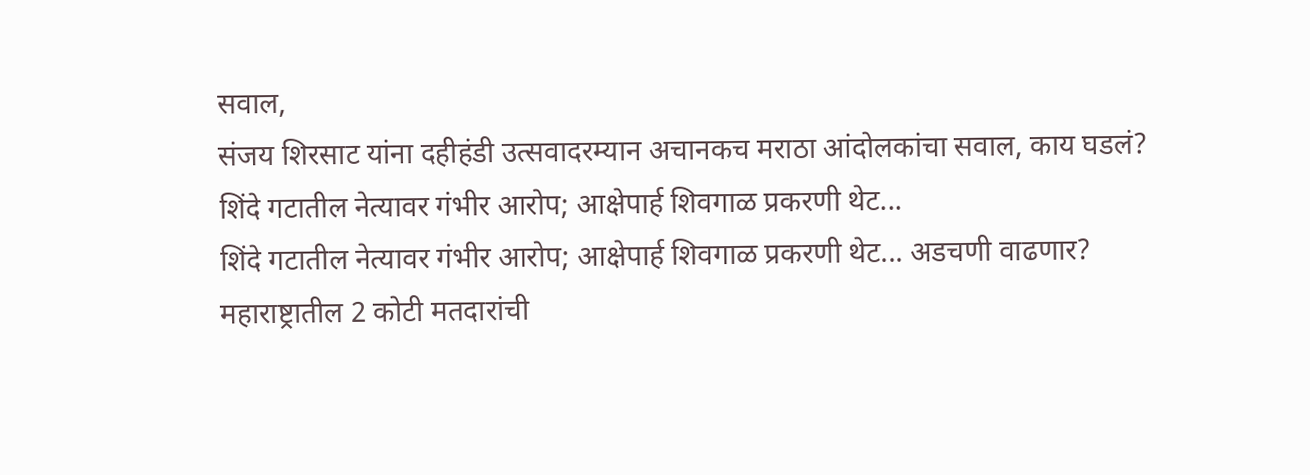सवाल,
संजय शिरसाट यांना दहीहंडी उत्सवादरम्यान अचानकच मराठा आंदोलकांचा सवाल, काय घडलं?
शिंदे गटातील नेत्यावर गंभीर आरोप; आक्षेपार्ह शिवगाळ प्रकरणी थेट...
शिंदे गटातील नेत्यावर गंभीर आरोप; आक्षेपार्ह शिवगाळ प्रकरणी थेट... अडचणी वाढणार?
महाराष्ट्रातील 2 कोटी मतदारांची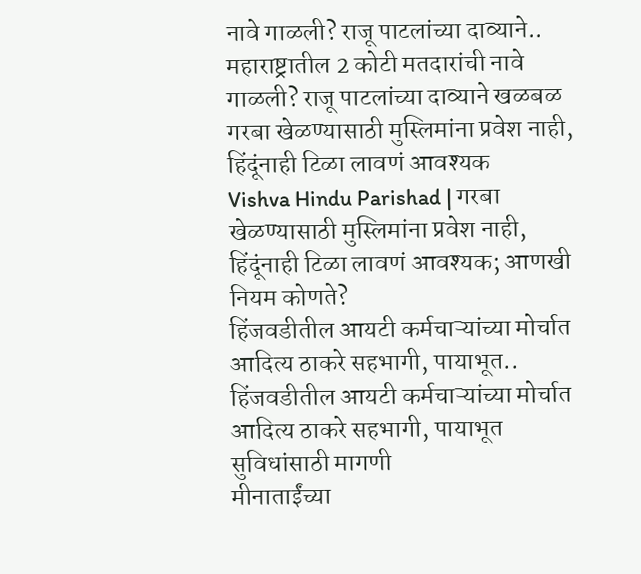नावे गाळली? राजू पाटलांच्या दाव्याने..
महाराष्ट्रातील 2 कोटी मतदारांची नावे गाळली? राजू पाटलांच्या दाव्याने खळबळ
गरबा खेळण्यासाठी मुस्लिमांना प्रवेश नाही, हिंदूंनाही टिळा लावणं आवश्यक
Vishva Hindu Parishad | गरबा खेळण्यासाठी मुस्लिमांना प्रवेश नाही, हिंदूंनाही टिळा लावणं आवश्यक; आणखी नियम कोणते?
हिंजवडीतील आयटी कर्मचाऱ्यांच्या मोर्चात आदित्य ठाकरे सहभागी, पायाभूत..
हिंजवडीतील आयटी कर्मचाऱ्यांच्या मोर्चात आदित्य ठाकरे सहभागी, पायाभूत सुविधांसाठी मागणी
मीनाताईंच्या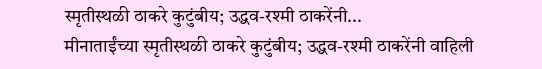स्मृतीस्थळी ठाकरे कुटुंबीय; उद्धव-रश्मी ठाकरेंनी...
मीनाताईंच्या स्मृतीस्थळी ठाकरे कुटुंबीय; उद्धव-रश्मी ठाकरेंनी वाहिली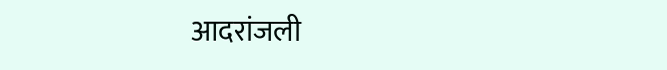आदरांजली